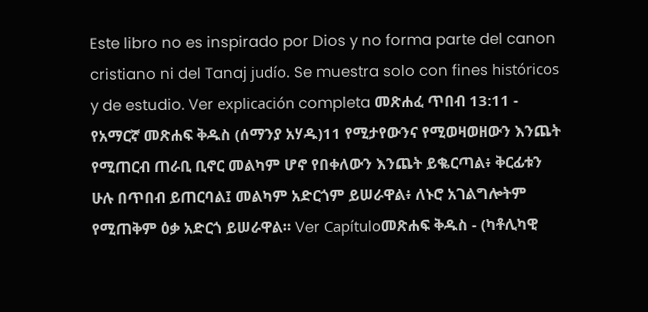Este libro no es inspirado por Dios y no forma parte del canon cristiano ni del Tanaj judío. Se muestra solo con fines históricos y de estudio. Ver explicación completa መጽሐፈ ጥበብ 13:11 - የአማርኛ መጽሐፍ ቅዱስ (ሰማንያ አሃዱ)11 የሚታየውንና የሚወዛወዘውን እንጨት የሚጠርብ ጠራቢ ቢኖር መልካም ሆኖ የበቀለውን እንጨት ይቈርጣል፥ ቅርፊቱን ሁሉ በጥበብ ይጠርባል፤ መልካም አድርጎም ይሠራዋል፥ ለኑሮ አገልግሎትም የሚጠቅም ዕቃ አድርጎ ይሠራዋል። Ver Capítuloመጽሐፍ ቅዱስ - (ካቶሊካዊ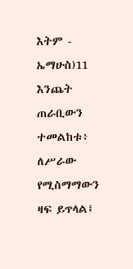እትም - ኤማሁስ)11 እንጨት ጠራቢውን ተመልከቱ፥ ለሥራው የሚስማማውን ዛፍ ይጥላል፤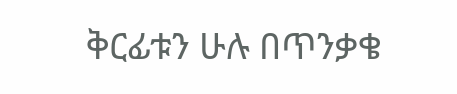ቅርፊቱን ሁሉ በጥንቃቄ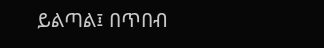ይልጣል፤ በጥበብ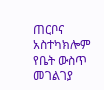ጠርቦና አስተካክሎም የቤት ውስጥ መገልገያ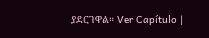ያደርገዋል። Ver Capítulo |